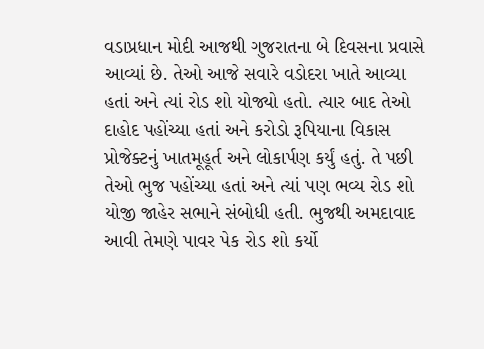વડાપ્રધાન મોદી આજથી ગુજરાતના બે દિવસના પ્રવાસે આવ્યાં છે. તેઓ આજે સવારે વડોદરા ખાતે આવ્યા હતાં અને ત્યાં રોડ શો યોજ્યો હતો. ત્યાર બાદ તેઓ દાહોદ પહોંચ્યા હતાં અને કરોડો રૂપિયાના વિકાસ પ્રોજેક્ટનું ખાતમૂહૂર્ત અને લોકાર્પણ કર્યું હતું. તે પછી તેઓ ભુજ પહોંચ્યા હતાં અને ત્યાં પણ ભવ્ય રોડ શો યોજી જાહેર સભાને સંબોધી હતી. ભુજથી અમદાવાદ આવી તેમણે પાવર પેક રોડ શો કર્યો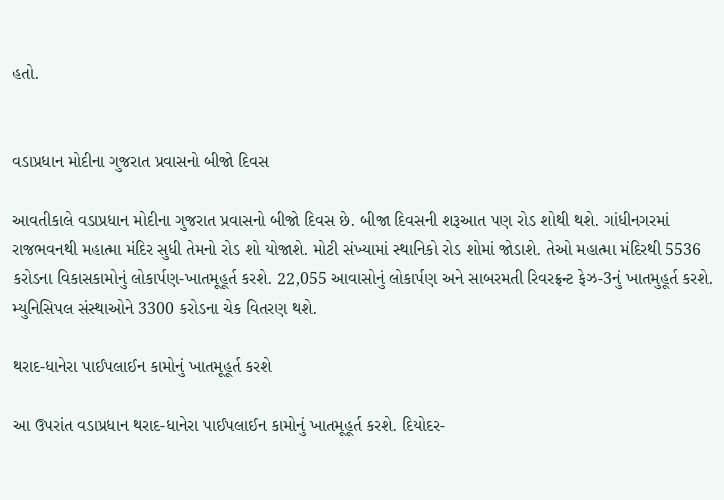હતો.


વડાપ્રધાન મોદીના ગુજરાત પ્રવાસનો બીજો દિવસ

આવતીકાલે વડાપ્રધાન મોદીના ગુજરાત પ્રવાસનો બીજો દિવસ છે. બીજા દિવસની શરૂઆત પણ રોડ શોથી થશે. ગાંધીનગરમાં રાજભવનથી મહાત્મા મંદિર સુધી તેમનો રોડ શો યોજાશે. મોટી સંખ્યામાં સ્થાનિકો રોડ શોમાં જોડાશે. તેઓ મહાત્મા મંદિરથી 5536 કરોડના વિકાસકામોનું લોકાર્પણ-ખાતમૂહૂર્ત કરશે. 22,055 આવાસોનું લોકાર્પણ અને સાબરમતી રિવરફ્રન્ટ ફેઝ-3નું ખાતમુહૂર્ત કરશે. મ્યુનિસિપલ સંસ્થાઓને 3300 કરોડના ચેક વિતરણ થશે.

થરાદ-ધાનેરા પાઈપલાઈન કામોનું ખાતમૂહૂર્ત કરશે

આ ઉપરાંત વડાપ્રધાન થરાદ-ધાનેરા પાઈપલાઈન કામોનું ખાતમૂહૂર્ત કરશે. દિયોદર-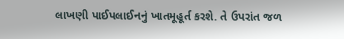લાખણી પાઈપલાઈનનું ખાતમૂહૂર્ત કરશે. તે ઉપરાંત જળ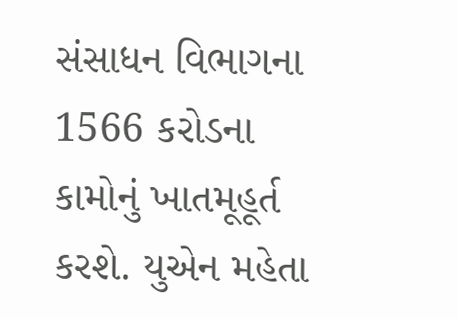સંસાધન વિભાગના 1566 કરોડના કામોનું ખાતમૂહૂર્ત કરશે. યુએન મહેતા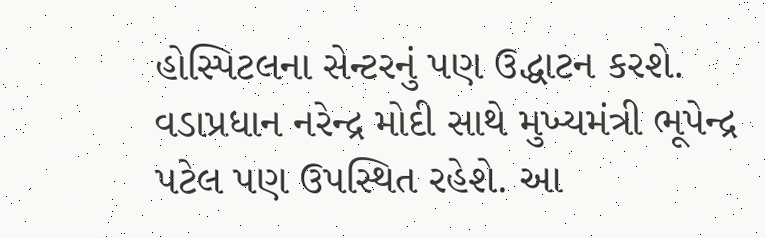હોસ્પિટલના સેન્ટરનું પણ ઉદ્ધાટન કરશે. વડાપ્રધાન નરેન્દ્ર મોદી સાથે મુખ્યમંત્રી ભૂપેન્દ્ર પટેલ પણ ઉપસ્થિત રહેશે. આ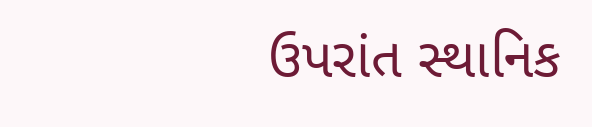ઉપરાંત સ્થાનિક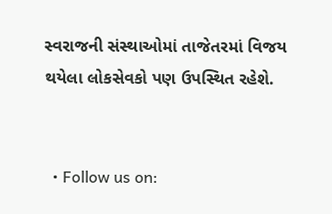સ્વરાજની સંસ્થાઓમાં તાજેતરમાં વિજય થયેલા લોકસેવકો પણ ઉપસ્થિત રહેશે.


  • Follow us on: